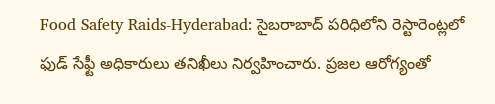Food Safety Raids-Hyderabad: సైబరాబాద్ పరిధిలోని రెస్టారెంట్లలో ఫుడ్ సేఫ్టీ అధికారులు తనిఖీలు నిర్వహించారు. ప్రజల ఆరోగ్యంతో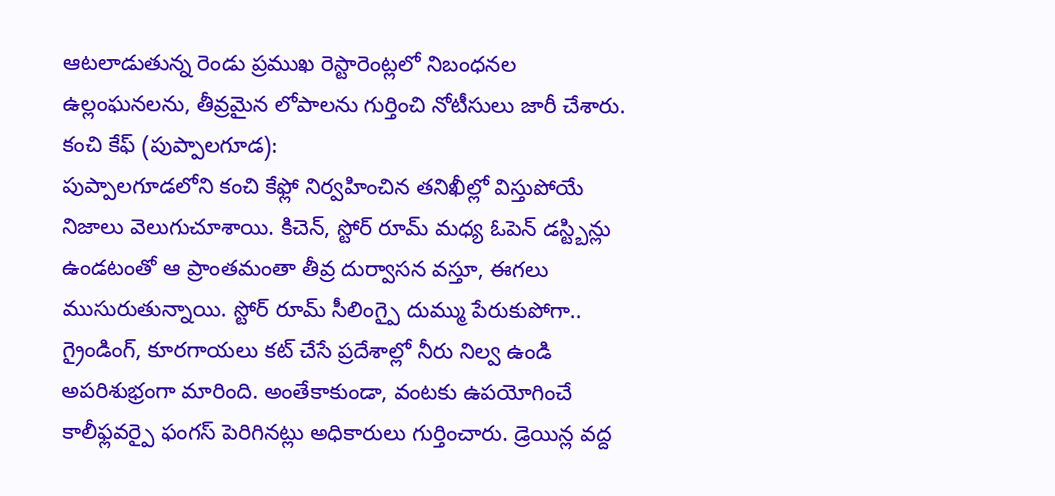ఆటలాడుతున్న రెండు ప్రముఖ రెస్టారెంట్లలో నిబంధనల ఉల్లంఘనలను, తీవ్రమైన లోపాలను గుర్తించి నోటీసులు జారీ చేశారు.
కంచి కేఫ్ (పుప్పాలగూడ):
పుప్పాలగూడలోని కంచి కేఫ్లో నిర్వహించిన తనిఖీల్లో విస్తుపోయే నిజాలు వెలుగుచూశాయి. కిచెన్, స్టోర్ రూమ్ మధ్య ఓపెన్ డస్ట్బిన్లు ఉండటంతో ఆ ప్రాంతమంతా తీవ్ర దుర్వాసన వస్తూ, ఈగలు ముసురుతున్నాయి. స్టోర్ రూమ్ సీలింగ్పై దుమ్ము పేరుకుపోగా.. గ్రైండింగ్, కూరగాయలు కట్ చేసే ప్రదేశాల్లో నీరు నిల్వ ఉండి అపరిశుభ్రంగా మారింది. అంతేకాకుండా, వంటకు ఉపయోగించే కాలీఫ్లవర్పై ఫంగస్ పెరిగినట్లు అధికారులు గుర్తించారు. డ్రెయిన్ల వద్ద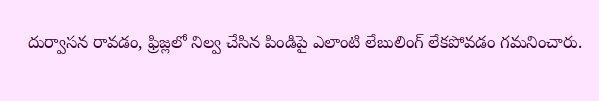దుర్వాసన రావడం, ఫ్రిజ్లలో నిల్వ చేసిన పిండిపై ఎలాంటి లేబులింగ్ లేకపోవడం గమనించారు.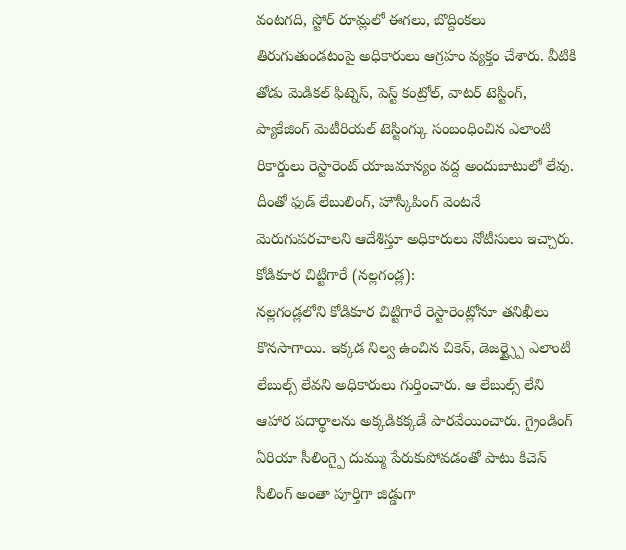వంటగది, స్టోర్ రూమ్లలో ఈగలు, బొద్దింకలు తిరుగుతుండటంపై అధికారులు ఆగ్రహం వ్యక్తం చేశారు. వీటికి తోడు మెడికల్ ఫిట్నెస్, పెస్ట్ కంట్రోల్, వాటర్ టెస్టింగ్, ప్యాకేజింగ్ మెటీరియల్ టెస్టింగ్కు సంబంధించిన ఎలాంటి రికార్డులు రెస్టారెంట్ యాజమాన్యం వద్ద అందుబాటులో లేవు. దీంతో ఫుడ్ లేబులింగ్, హౌస్కీపింగ్ వెంటనే మెరుగుపరచాలని ఆదేశిస్తూ అధికారులు నోటీసులు ఇచ్చారు.
కోడికూర చిట్టిగారే (నల్లగండ్ల):
నల్లగండ్లలోని కోడికూర చిట్టిగారే రెస్టారెంట్లోనూ తనిఖీలు కొనసాగాయి. ఇక్కడ నిల్వ ఉంచిన చికెన్, డెజర్ట్స్పై ఎలాంటి లేబుల్స్ లేవని అధికారులు గుర్తించారు. ఆ లేబుల్స్ లేని ఆహార పదార్థాలను అక్కడికక్కడే పారవేయించారు. గ్రైండింగ్ ఏరియా సీలింగ్పై దుమ్ము పేరుకుపోవడంతో పాటు కిచెన్ సీలింగ్ అంతా పూర్తిగా జిడ్డుగా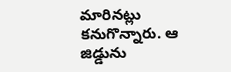మారినట్లు కనుగొన్నారు. ఆ జిడ్డును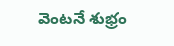వెంటనే శుభ్రం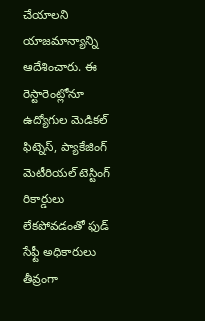చేయాలని యాజమాన్యాన్ని ఆదేశించారు. ఈ రెస్టారెంట్లోనూ ఉద్యోగుల మెడికల్ ఫిట్నెస్, ప్యాకేజింగ్ మెటీరియల్ టెస్టింగ్ రికార్డులు లేకపోవడంతో ఫుడ్ సేఫ్టీ అధికారులు తీవ్రంగా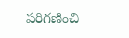పరిగణించి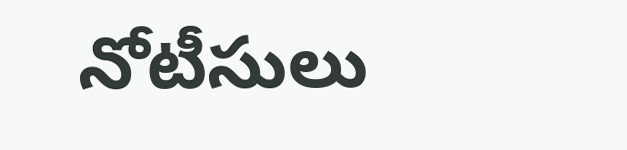నోటీసులు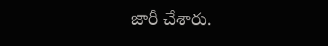జారీ చేశారు.